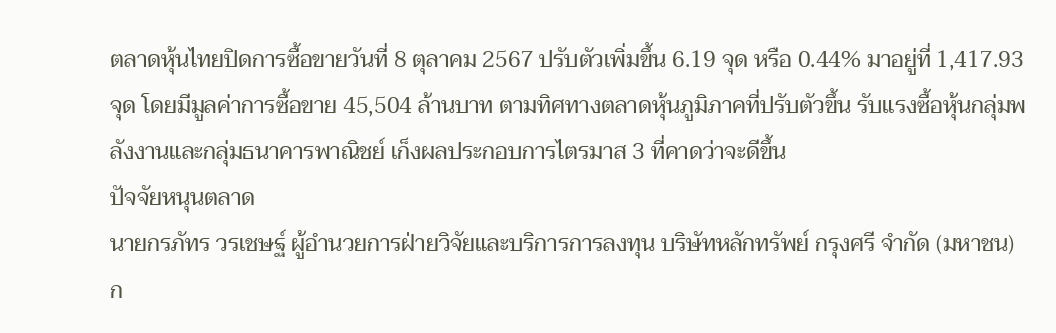ตลาดหุ้นไทยปิดการซื้อขายวันที่ 8 ตุลาคม 2567 ปรับตัวเพิ่มขึ้น 6.19 จุด หรือ 0.44% มาอยู่ที่ 1,417.93 จุด โดยมีมูลค่าการซื้อขาย 45,504 ล้านบาท ตามทิศทางตลาดหุ้นภูมิภาคที่ปรับตัวขึ้น รับแรงซื้อหุ้นกลุ่มพลังงานและกลุ่มธนาคารพาณิชย์ เก็งผลประกอบการไตรมาส 3 ที่คาดว่าจะดีขึ้น
ปัจจัยหนุนตลาด
นายกรภัทร วรเชษฐ์ ผู้อำนวยการฝ่ายวิจัยและบริการการลงทุน บริษัทหลักทรัพย์ กรุงศรี จำกัด (มหาชน) ก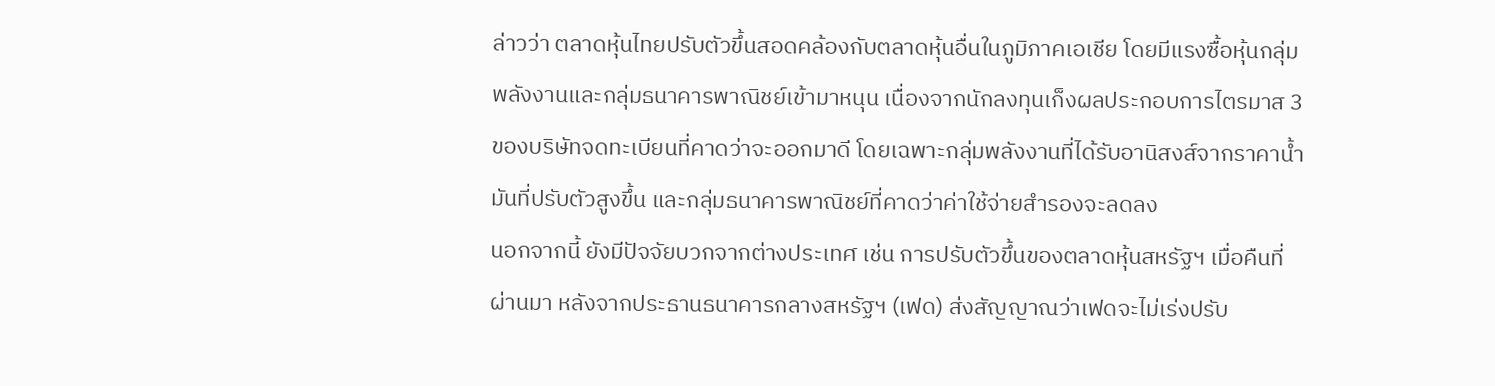ล่าวว่า ตลาดหุ้นไทยปรับตัวขึ้นสอดคล้องกับตลาดหุ้นอื่นในภูมิภาคเอเชีย โดยมีแรงซื้อหุ้นกลุ่มพลังงานและกลุ่มธนาคารพาณิชย์เข้ามาหนุน เนื่องจากนักลงทุนเก็งผลประกอบการไตรมาส 3 ของบริษัทจดทะเบียนที่คาดว่าจะออกมาดี โดยเฉพาะกลุ่มพลังงานที่ได้รับอานิสงส์จากราคาน้ำมันที่ปรับตัวสูงขึ้น และกลุ่มธนาคารพาณิชย์ที่คาดว่าค่าใช้จ่ายสำรองจะลดลง
นอกจากนี้ ยังมีปัจจัยบวกจากต่างประเทศ เช่น การปรับตัวขึ้นของตลาดหุ้นสหรัฐฯ เมื่อคืนที่ผ่านมา หลังจากประธานธนาคารกลางสหรัฐฯ (เฟด) ส่งสัญญาณว่าเฟดจะไม่เร่งปรับ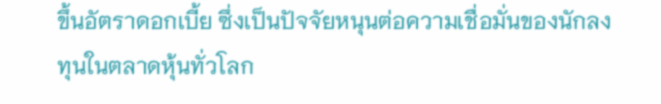ขึ้นอัตราดอกเบี้ย ซึ่งเป็นปัจจัยหนุนต่อความเชื่อมั่นของนักลงทุนในตลาดหุ้นทั่วโลก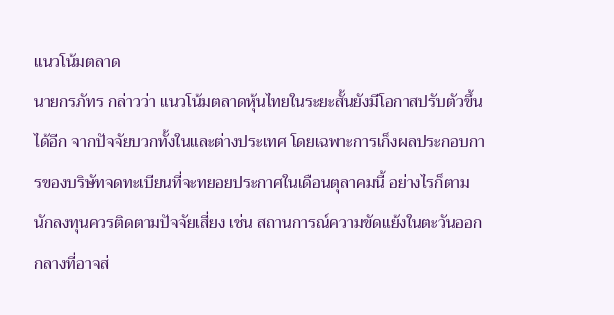แนวโน้มตลาด
นายกรภัทร กล่าวว่า แนวโน้มตลาดหุ้นไทยในระยะสั้นยังมีโอกาสปรับตัวขึ้นได้อีก จากปัจจัยบวกทั้งในและต่างประเทศ โดยเฉพาะการเก็งผลประกอบการของบริษัทจดทะเบียนที่จะทยอยประกาศในเดือนตุลาคมนี้ อย่างไรก็ตาม นักลงทุนควรติดตามปัจจัยเสี่ยง เช่น สถานการณ์ความขัดแย้งในตะวันออกกลางที่อาจส่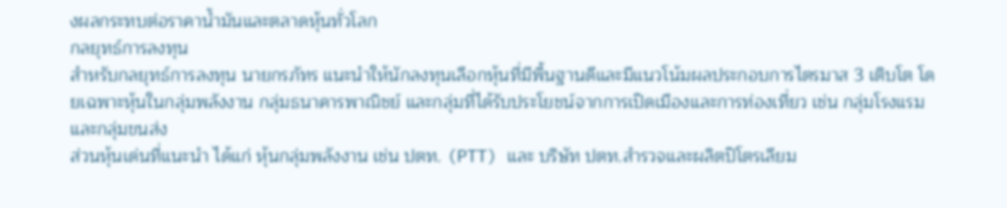งผลกระทบต่อราคาน้ำมันและตลาดหุ้นทั่วโลก
กลยุทธ์การลงทุน
สำหรับกลยุทธ์การลงทุน นายกรภัทร แนะนำให้นักลงทุนเลือกหุ้นที่มีพื้นฐานดีและมีแนวโน้มผลประกอบการไตรมาส 3 เติบโต โดยเฉพาะหุ้นในกลุ่มพลังงาน กลุ่มธนาคารพาณิชย์ และกลุ่มที่ได้รับประโยชน์จากการเปิดเมืองและการท่องเที่ยว เช่น กลุ่มโรงแรมและกลุ่มขนส่ง
ส่วนหุ้นเด่นที่แนะนำ ได้แก่ หุ้นกลุ่มพลังงาน เช่น ปตท. (PTT) และ บริษัท ปตท.สำรวจและผลิตปิโตรเลียม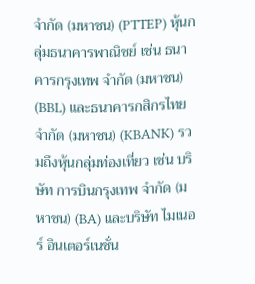จำกัด (มหาชน) (PTTEP) หุ้นกลุ่มธนาคารพาณิชย์ เช่น ธนาคารกรุงเทพ จำกัด (มหาชน) (BBL) และธนาคารกสิกรไทย จำกัด (มหาชน) (KBANK) รวมถึงหุ้นกลุ่มท่องเที่ยว เช่น บริษัท การบินกรุงเทพ จำกัด (มหาชน) (BA) และบริษัท ไมเนอร์ อินเตอร์เนชั่น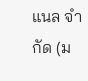แนล จำกัด (ม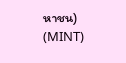หาชน) (MINT)